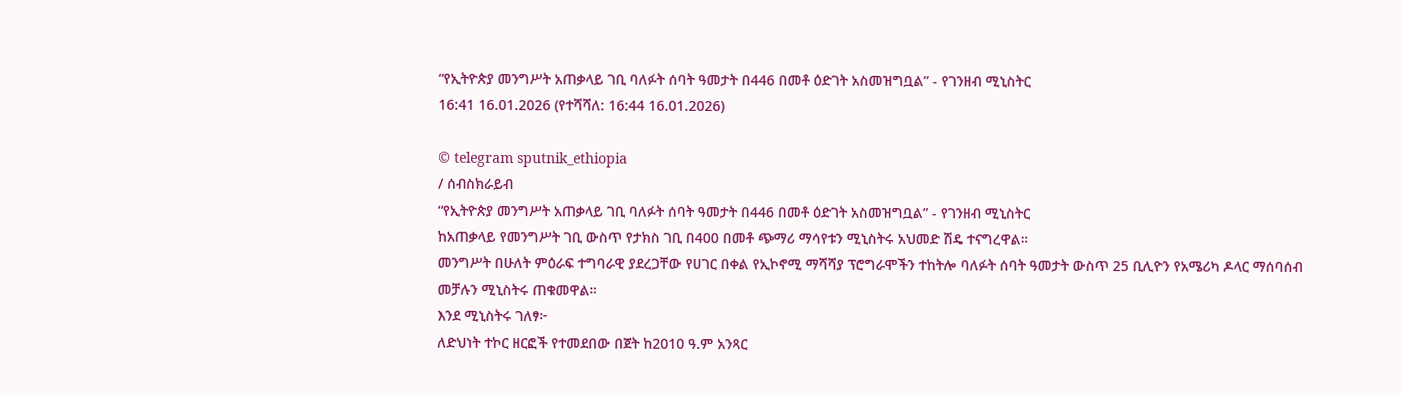“የኢትዮጵያ መንግሥት አጠቃላይ ገቢ ባለፉት ሰባት ዓመታት በ446 በመቶ ዕድገት አስመዝግቧል” - የገንዘብ ሚኒስትር
16:41 16.01.2026 (የተሻሻለ: 16:44 16.01.2026)

© telegram sputnik_ethiopia
/ ሰብስክራይብ
“የኢትዮጵያ መንግሥት አጠቃላይ ገቢ ባለፉት ሰባት ዓመታት በ446 በመቶ ዕድገት አስመዝግቧል” - የገንዘብ ሚኒስትር
ከአጠቃላይ የመንግሥት ገቢ ውስጥ የታክስ ገቢ በ400 በመቶ ጭማሪ ማሳየቱን ሚኒስትሩ አህመድ ሽዴ ተናግረዋል።
መንግሥት በሁለት ምዕራፍ ተግባራዊ ያደረጋቸው የሀገር በቀል የኢኮኖሚ ማሻሻያ ፕሮግራሞችን ተከትሎ ባለፉት ሰባት ዓመታት ውስጥ 25 ቢሊዮን የአሜሪካ ዶላር ማሰባሰብ መቻሉን ሚኒስትሩ ጠቁመዋል።
እንደ ሚኒስትሩ ገለፃ፦
ለድህነት ተኮር ዘርፎች የተመደበው በጀት ከ2010 ዓ.ም አንጻር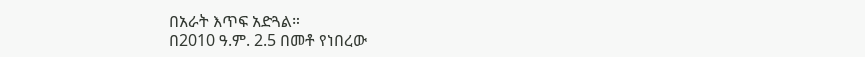በአራት እጥፍ አድጓል።
በ2010 ዓ.ም. 2.5 በመቶ የነበረው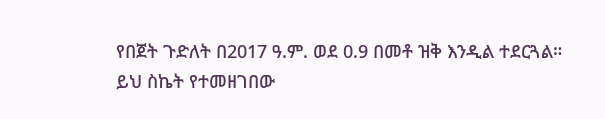የበጀት ጉድለት በ2017 ዓ.ም. ወደ 0.9 በመቶ ዝቅ እንዲል ተደርጓል።
ይህ ስኬት የተመዘገበው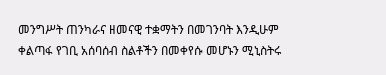መንግሥት ጠንካራና ዘመናዊ ተቋማትን በመገንባት እንዲሁም ቀልጣፋ የገቢ አሰባሰብ ስልቶችን በመቀየሱ መሆኑን ሚኒስትሩ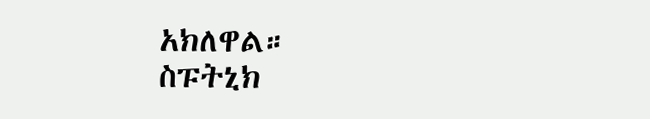አክለዋል።
ስፑትኒክ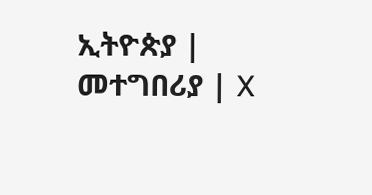ኢትዮጵያ | መተግበሪያ | X